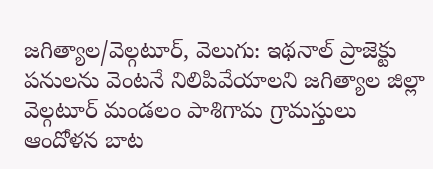జగిత్యాల/వెల్గటూర్, వెలుగు: ఇథనాల్ ప్రాజెక్టు పనులను వెంటనే నిలిపివేయాలని జగిత్యాల జిల్లా వెల్గటూర్ మండలం పాశిగామ గ్రామస్తులు ఆందోళన బాట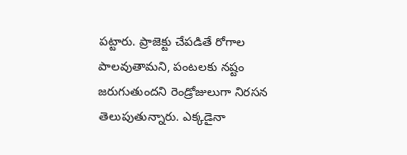పట్టారు. ప్రాజెక్టు చేపడితే రోగాల పాలవుతామని, పంటలకు నష్టం జరుగుతుందని రెండ్రోజులుగా నిరసన తెలుపుతున్నారు. ఎక్కడైనా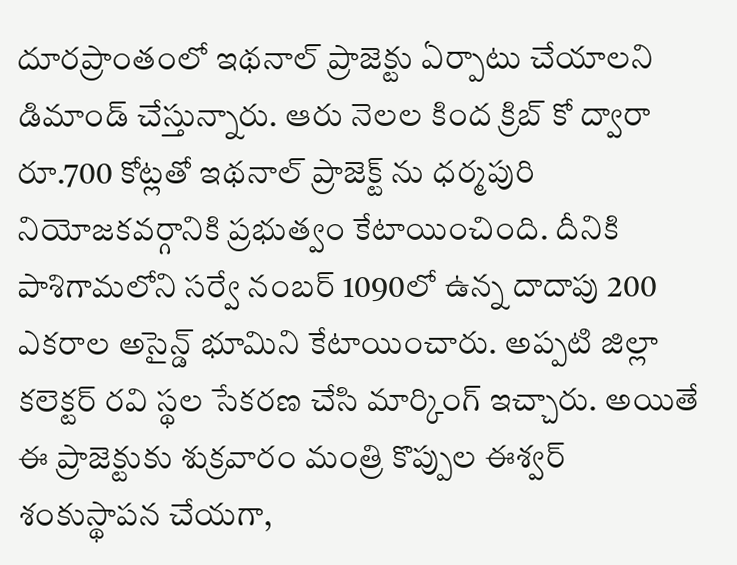దూరప్రాంతంలో ఇథనాల్ ప్రాజెక్టు ఏర్పాటు చేయాలని డిమాండ్ చేస్తున్నారు. ఆరు నెలల కింద క్రిబ్ కో ద్వారా రూ.700 కోట్లతో ఇథనాల్ ప్రాజెక్ట్ ను ధర్మపురి నియోజకవర్గానికి ప్రభుత్వం కేటాయించింది. దీనికి పాశిగామలోని సర్వే నంబర్ 1090లో ఉన్న దాదాపు 200 ఎకరాల అసైన్డ్ భూమిని కేటాయించారు. అప్పటి జిల్లా కలెక్టర్ రవి స్థల సేకరణ చేసి మార్కింగ్ ఇచ్చారు. అయితే ఈ ప్రాజెక్టుకు శుక్రవారం మంత్రి కొప్పుల ఈశ్వర్ శంకుస్థాపన చేయగా,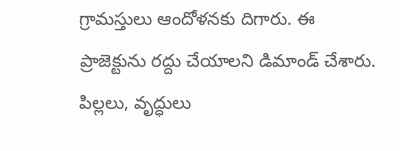గ్రామస్తులు ఆందోళనకు దిగారు. ఈ ప్రాజెక్టును రద్దు చేయాలని డిమాండ్ చేశారు. పిల్లలు, వృద్ధులు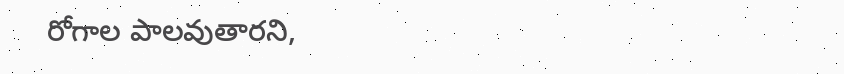రోగాల పాలవుతారని,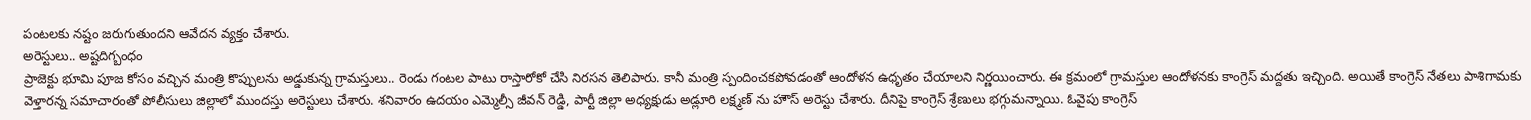పంటలకు నష్టం జరుగుతుందని ఆవేదన వ్యక్తం చేశారు.
అరెస్టులు.. అష్టదిగ్బంధం
ప్రాజెక్టు భూమి పూజ కోసం వచ్చిన మంత్రి కొప్పులను అడ్డుకున్న గ్రామస్తులు.. రెండు గంటల పాటు రాస్తారోకో చేసి నిరసన తెలిపారు. కానీ మంత్రి స్పందించకపోవడంతో ఆందోళన ఉధృతం చేయాలని నిర్ణయించారు. ఈ క్రమంలో గ్రామస్తుల ఆందోళనకు కాంగ్రెస్ మద్దతు ఇచ్చింది. అయితే కాంగ్రెస్ నేతలు పాశిగామకు వెళ్తారన్న సమాచారంతో పోలీసులు జిల్లాలో ముందస్తు అరెస్టులు చేశారు. శనివారం ఉదయం ఎమ్మెల్సీ జీవన్ రెడ్డి, పార్టీ జిల్లా అధ్యక్షుడు అడ్లూరి లక్ష్మణ్ ను హౌస్ అరెస్టు చేశారు. దీనిపై కాంగ్రెస్ శ్రేణులు భగ్గుమన్నాయి. ఓవైపు కాంగ్రెస్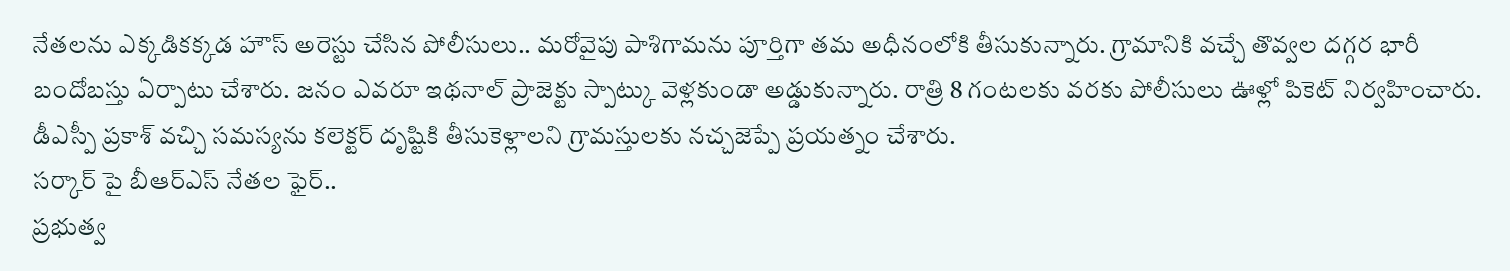నేతలను ఎక్కడికక్కడ హౌస్ అరెస్టు చేసిన పోలీసులు.. మరోవైపు పాశిగామను పూర్తిగా తమ అధీనంలోకి తీసుకున్నారు. గ్రామానికి వచ్చే తొవ్వల దగ్గర భారీ బందోబస్తు ఏర్పాటు చేశారు. జనం ఎవరూ ఇథనాల్ ప్రాజెక్టు స్పాట్కు వెళ్లకుండా అడ్డుకున్నారు. రాత్రి 8 గంటలకు వరకు పోలీసులు ఊళ్లో పికెట్ నిర్వహించారు. డీఎస్పీ ప్రకాశ్ వచ్చి సమస్యను కలెక్టర్ దృష్టికి తీసుకెళ్లాలని గ్రామస్తులకు నచ్చజెప్పే ప్రయత్నం చేశారు.
సర్కార్ పై బీఆర్ఎస్ నేతల ఫైర్..
ప్రభుత్వ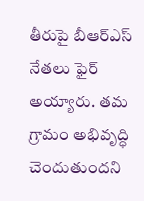తీరుపై బీఆర్ఎస్ నేతలు ఫైర్ అయ్యారు. తమ గ్రామం అభివృద్ధి చెందుతుందని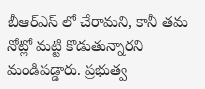బీఆర్ఎస్ లో చేరామని, కానీ తమ నోట్లో మట్టి కొడుతున్నారని మండిపడ్డారు. ప్రభుత్వ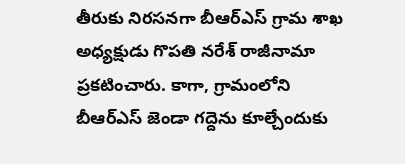తీరుకు నిరసనగా బీఆర్ఎస్ గ్రామ శాఖ అధ్యక్షుడు గొపతి నరేశ్ రాజీనామా ప్రకటించారు. కాగా, గ్రామంలోని బీఆర్ఎస్ జెండా గద్దెను కూల్చేందుకు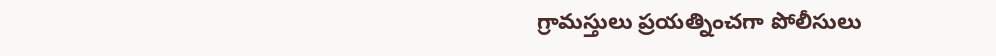గ్రామస్తులు ప్రయత్నించగా పోలీసులు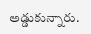అడ్డుకున్నారు.